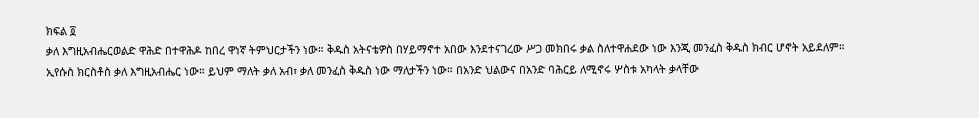ክፍል ፬
ቃለ እግዚአብሔርወልድ ዋሕድ በተዋሕዶ ከበረ ዋነኛ ትምህርታችን ነው። ቅዱስ አትናቴዎስ በሃይማኖተ አበው እንደተናገረው ሥጋ መክበሩ ቃል ስለተዋሐደው ነው እንጂ መንፈስ ቅዱስ ክብር ሆኖት አይደለም።
ኢየሱስ ክርስቶስ ቃለ እግዚአብሔር ነው። ይህም ማለት ቃለ አብ፣ ቃለ መንፈስ ቅዱስ ነው ማለታችን ነው። በአንድ ህልውና በአንድ ባሕርይ ለሚኖሩ ሦስቱ አካላት ቃላቸው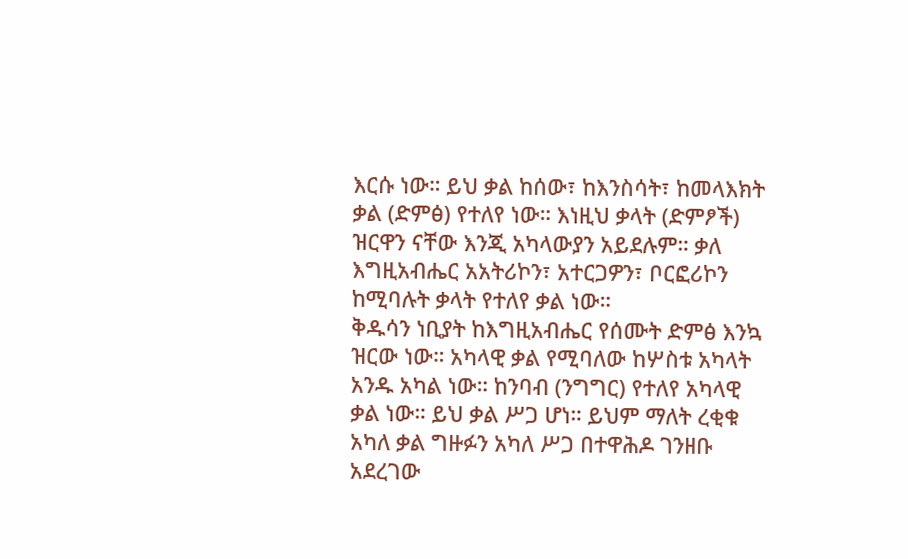እርሱ ነው። ይህ ቃል ከሰው፣ ከእንስሳት፣ ከመላእክት ቃል (ድምፅ) የተለየ ነው። እነዚህ ቃላት (ድምፆች) ዝርዋን ናቸው እንጂ አካላውያን አይደሉም። ቃለ እግዚአብሔር አአትሪኮን፣ አተርጋዎን፣ ቦርፎሪኮን ከሚባሉት ቃላት የተለየ ቃል ነው።
ቅዱሳን ነቢያት ከእግዚአብሔር የሰሙት ድምፅ እንኳ ዝርው ነው። አካላዊ ቃል የሚባለው ከሦስቱ አካላት አንዱ አካል ነው። ከንባብ (ንግግር) የተለየ አካላዊ ቃል ነው። ይህ ቃል ሥጋ ሆነ። ይህም ማለት ረቂቁ አካለ ቃል ግዙፉን አካለ ሥጋ በተዋሕዶ ገንዘቡ አደረገው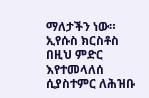ማለታችን ነው። ኢየሱስ ክርስቶስ በዚህ ምድር እየተመላለሰ ሲያስተምር ለሕዝቡ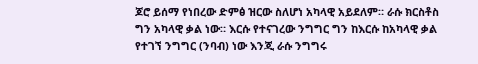ጆሮ ይሰማ የነበረው ድምፅ ዝርው ስለሆነ አካላዊ አይደለም። ራሱ ክርስቶስ ግን አካላዊ ቃል ነው። እርሱ የተናገረው ንግግር ግን ከእርሱ ከአካላዊ ቃል የተገኘ ንግግር (ንባብ) ነው እንጂ ራሱ ንግግሩ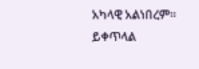አካላዊ አልነበረም።
ይቀጥላል